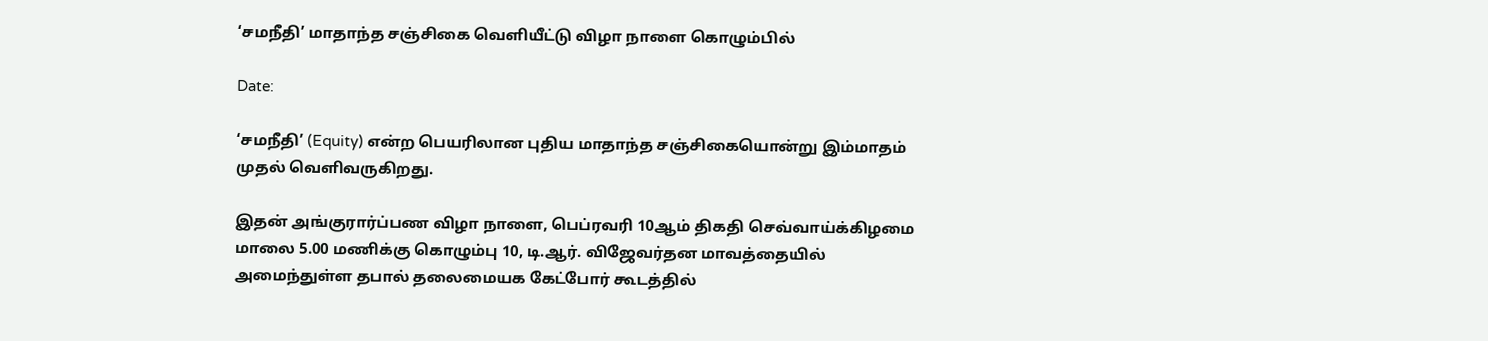‘சமநீதி’ மாதாந்த சஞ்சிகை வெளியீட்டு விழா நாளை கொழும்பில்

Date:

‘சமநீதி’ (Equity) என்ற பெயரிலான புதிய மாதாந்த சஞ்சிகையொன்று இம்மாதம் முதல் வெளிவருகிறது.

இதன் அங்குரார்ப்பண விழா நாளை, பெப்ரவரி 10ஆம் திகதி செவ்வாய்க்கிழமை மாலை 5.00 மணிக்கு கொழும்பு 10, டி.ஆர். விஜேவர்தன மாவத்தையில் அமைந்துள்ள தபால் தலைமையக கேட்போர் கூடத்தில்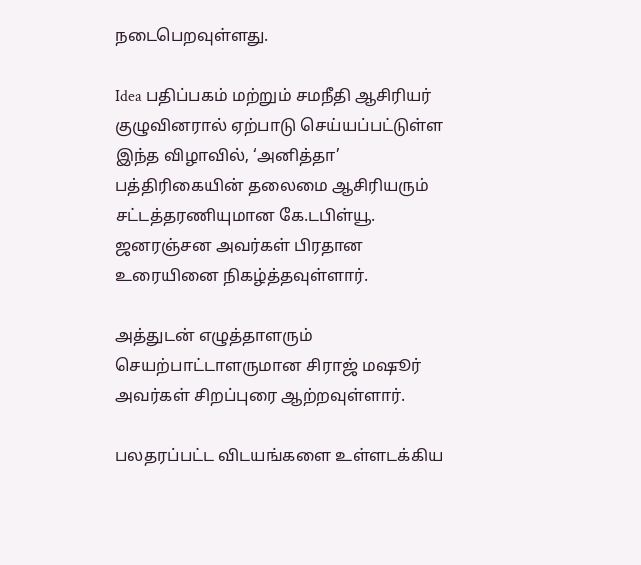நடைபெறவுள்ளது.

Idea பதிப்பகம் மற்றும் சமநீதி ஆசிரியர் குழுவினரால் ஏற்பாடு செய்யப்பட்டுள்ள இந்த விழாவில், ‘அனித்தா’ பத்திரிகையின் தலைமை ஆசிரியரும் சட்டத்தரணியுமான கே.டபிள்யூ. ஜனரஞ்சன அவர்கள் பிரதான உரையினை நிகழ்த்தவுள்ளார்.

அத்துடன் எழுத்தாளரும் செயற்பாட்டாளருமான சிராஜ் மஷூர் அவர்கள் சிறப்புரை ஆற்றவுள்ளார்.

பலதரப்பட்ட விடயங்களை உள்ளடக்கிய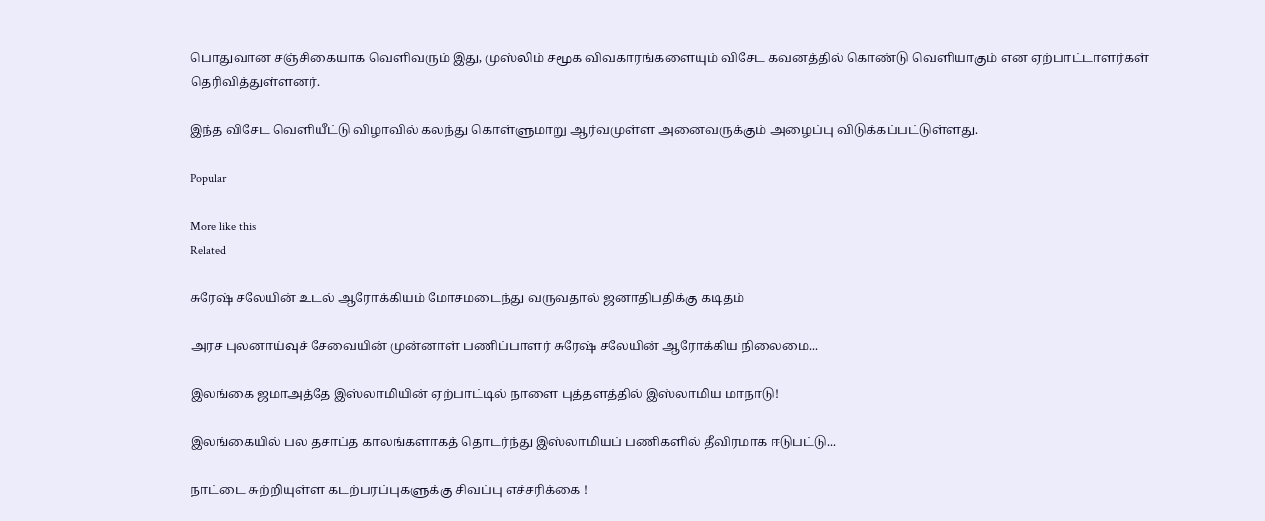பொதுவான சஞ்சிகையாக வெளிவரும் இது, முஸ்லிம் சமூக விவகாரங்களையும் விசேட கவனத்தில் கொண்டு வெளியாகும் என ஏற்பாட்டாளர்கள் தெரிவித்துள்ளனர்.

இந்த விசேட வெளியீட்டு விழாவில் கலந்து கொள்ளுமாறு ஆர்வமுள்ள அனைவருக்கும் அழைப்பு விடுக்கப்பட்டுள்ளது.

Popular

More like this
Related

சுரேஷ் சலேயின் உடல் ஆரோக்கியம் மோசமடைந்து வருவதால் ஜனாதிபதிக்கு கடிதம்

அரச புலனாய்வுச் சேவையின் முன்னாள் பணிப்பாளர் சுரேஷ் சலேயின் ஆரோக்கிய நிலைமை...

இலங்கை ஜமாஅத்தே இஸ்லாமியின் ஏற்பாட்டில் நாளை புத்தளத்தில் இஸ்லாமிய மாநாடு!

இலங்கையில் பல தசாப்த காலங்களாகத் தொடர்ந்து இஸ்லாமியப் பணிகளில் தீவிரமாக ஈடுபட்டு...

நாட்டை சுற்றியுள்ள கடற்பரப்புகளுக்கு சிவப்பு எச்சரிக்கை !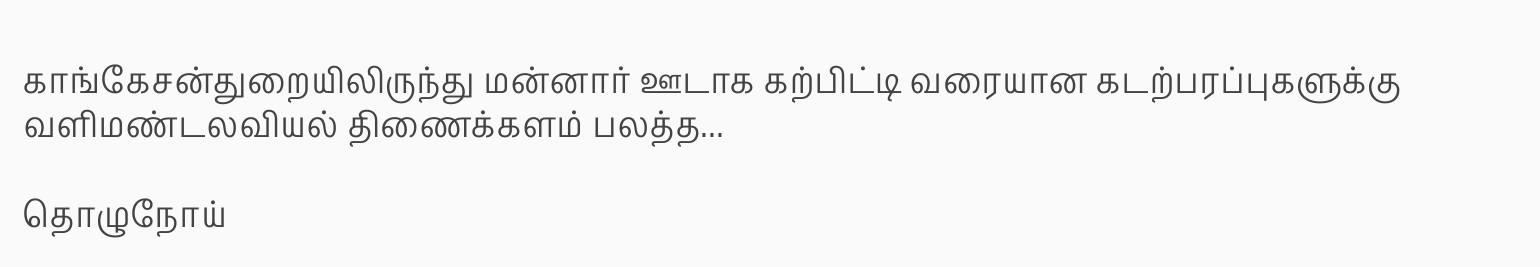காங்கேசன்துறையிலிருந்து மன்னார் ஊடாக கற்பிட்டி வரையான கடற்பரப்புகளுக்கு வளிமண்டலவியல் திணைக்களம் பலத்த...

தொழுநோய்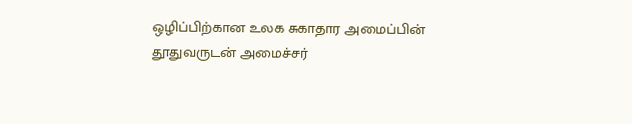ஒழிப்பிற்கான உலக சுகாதார அமைப்பின் தூதுவருடன் அமைச்சர்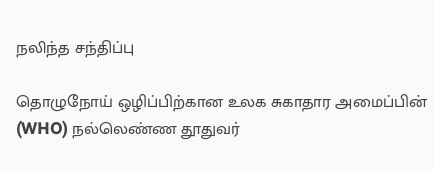நலிந்த சந்திப்பு

தொழுநோய் ஒழிப்பிற்கான உலக சுகாதார அமைப்பின் (WHO) நல்லெண்ண தூதுவர்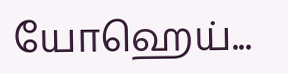யோஹெய்...